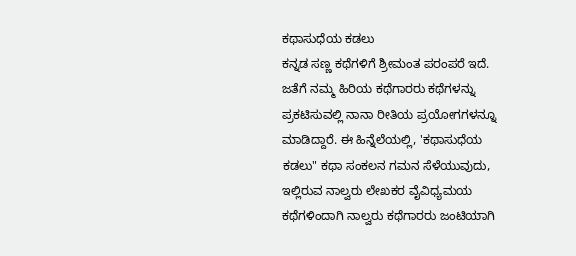ಕಥಾಸುಧೆಯ ಕಡಲು
ಕನ್ನಡ ಸಣ್ಣ ಕಥೆಗಳಿಗೆ ಶ್ರೀಮಂತ ಪರಂಪರೆ ಇದೆ. ಜತೆಗೆ ನಮ್ಮ ಹಿರಿಯ ಕಥೆಗಾರರು ಕಥೆಗಳನ್ನು ಪ್ರಕಟಿಸುವಲ್ಲಿ ನಾನಾ ರೀತಿಯ ಪ್ರಯೋಗಗಳನ್ನೂ ಮಾಡಿದ್ದಾರೆ. ಈ ಹಿನ್ನೆಲೆಯಲ್ಲಿ, 'ಕಥಾಸುಧೆಯ ಕಡಲು" ಕಥಾ ಸಂಕಲನ ಗಮನ ಸೆಳೆಯುವುದು, ಇಲ್ಲಿರುವ ನಾಲ್ವರು ಲೇಖಕರ ವೈವಿಧ್ಯಮಯ ಕಥೆಗಳಿಂದಾಗಿ ನಾಲ್ವರು ಕಥೆಗಾರರು ಜಂಟಿಯಾಗಿ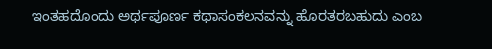ಇಂತಹದೊಂದು ಅರ್ಥಪೂರ್ಣ ಕಥಾಸಂಕಲನವನ್ನು ಹೊರತರಬಹುದು ಎಂಬ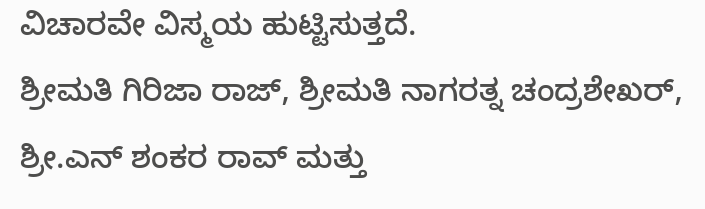ವಿಚಾರವೇ ವಿಸ್ಮಯ ಹುಟ್ಟಿಸುತ್ತದೆ.
ಶ್ರೀಮತಿ ಗಿರಿಜಾ ರಾಜ್, ಶ್ರೀಮತಿ ನಾಗರತ್ನ ಚಂದ್ರಶೇಖರ್, ಶ್ರೀ.ಎನ್ ಶಂಕರ ರಾವ್ ಮತ್ತು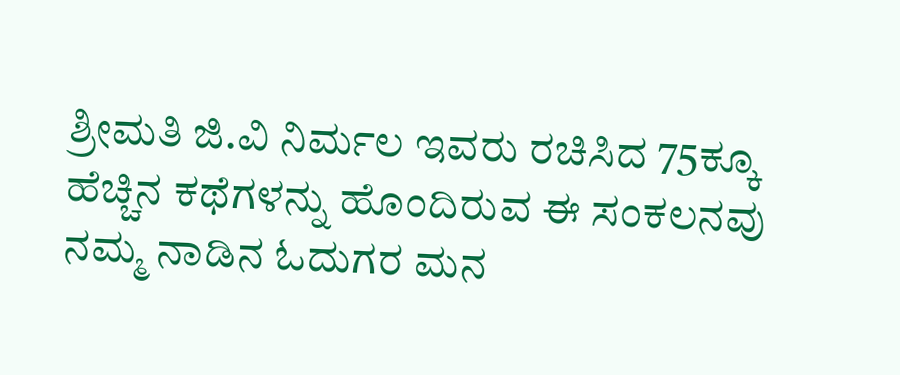ಶ್ರೀಮತಿ ಜಿ.ವಿ ನಿರ್ಮಲ ಇವರು ರಚಿಸಿದ 75ಕ್ಕೂ ಹೆಚ್ಚಿನ ಕಥೆಗಳನ್ನು ಹೊಂದಿರುವ ಈ ಸಂಕಲನವು ನಮ್ಮ ನಾಡಿನ ಓದುಗರ ಮನ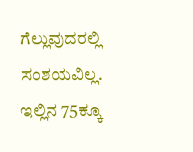ಗೆಲ್ಲುವುದರಲ್ಲಿ ಸಂಶಯವಿಲ್ಲ. ಇಲ್ಲಿನ 75ಕ್ಕೂ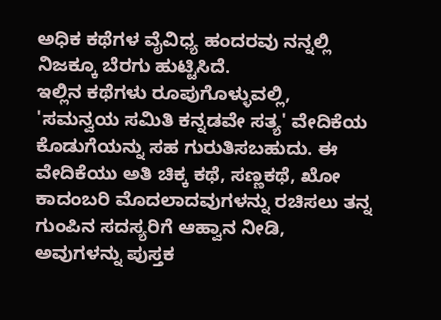ಅಧಿಕ ಕಥೆಗಳ ವೈವಿಧ್ಯ ಹಂದರವು ನನ್ನಲ್ಲಿ ನಿಜಕ್ಕೂ ಬೆರಗು ಹುಟ್ಟಿಸಿದೆ.
ಇಲ್ಲಿನ ಕಥೆಗಳು ರೂಪುಗೊಳ್ಳುವಲ್ಲಿ, 'ಸಮನ್ವಯ ಸಮಿತಿ ಕನ್ನಡವೇ ಸತ್ಯ' ವೇದಿಕೆಯ ಕೊಡುಗೆಯನ್ನು ಸಹ ಗುರುತಿಸಬಹುದು. ಈ ವೇದಿಕೆಯು ಅತಿ ಚಿಕ್ಕ ಕಥೆ, ಸಣ್ಣಕಥೆ, ಖೋ ಕಾದಂಬರಿ ಮೊದಲಾದವುಗಳನ್ನು ರಚಿಸಲು ತನ್ನ ಗುಂಪಿನ ಸದಸ್ಯರಿಗೆ ಆಹ್ವಾನ ನೀಡಿ, ಅವುಗಳನ್ನು ಪುಸ್ತಕ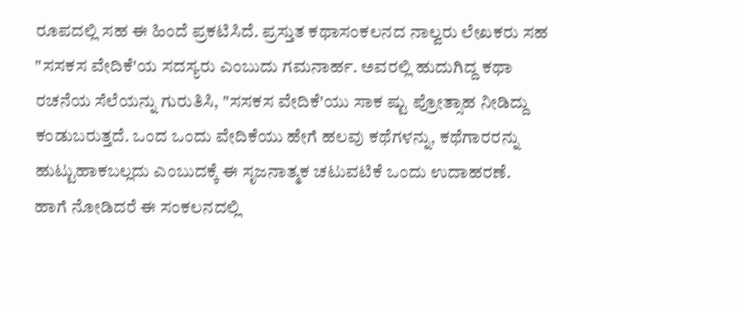ರೂಪದಲ್ಲಿ ಸಹ ಈ ಹಿಂದೆ ಪ್ರಕಟಿಸಿದೆ. ಪ್ರಸ್ತುತ ಕಥಾಸಂಕಲನದ ನಾಲ್ವರು ಲೇಖಕರು ಸಹ "ಸಸಕಸ ವೇದಿಕೆ'ಯ ಸದಸ್ಯರು ಎಂಬುದು ಗಮನಾರ್ಹ. ಅವರಲ್ಲಿ ಹುದುಗಿದ್ದ ಕಥಾ ರಚನೆಯ ಸೆಲೆಯನ್ನು ಗುರುತಿಸಿ, "ಸಸಕಸ ವೇದಿಕೆ'ಯು ಸಾಕ ಷ್ಟು ಪ್ರೋತ್ಸಾಹ ನೀಡಿದ್ದು ಕಂಡುಬರುತ್ತದೆ. ಒಂದ ಒಂದು ವೇದಿಕೆಯು ಹೇಗೆ ಹಲವು ಕಥೆಗಳನ್ನು, ಕಥೆಗಾರರನ್ನು ಹುಟ್ಟುಹಾಕಬಲ್ಲದು ಎಂಬುದಕ್ಕೆ ಈ ಸೃಜನಾತ್ಮಕ ಚಟುವಟಿಕೆ ಒಂದು ಉದಾಹರಣೆ.
ಹಾಗೆ ನೋಡಿದರೆ ಈ ಸಂಕಲನದಲ್ಲಿ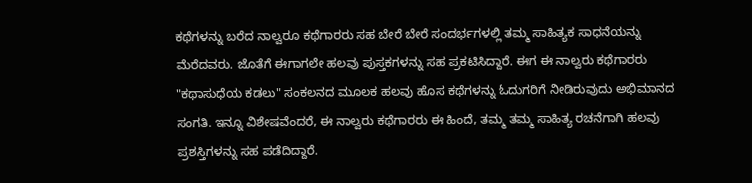ಕಥೆಗಳನ್ನು ಬರೆದ ನಾಲ್ವರೂ ಕಥೆಗಾರರು ಸಹ ಬೇರೆ ಬೇರೆ ಸಂದರ್ಭಗಳಲ್ಲಿ ತಮ್ಮ ಸಾಹಿತ್ಯಕ ಸಾಧನೆಯನ್ನು ಮೆರೆದವರು. ಜೊತೆಗೆ ಈಗಾಗಲೇ ಹಲವು ಪುಸ್ತಕಗಳನ್ನು ಸಹ ಪ್ರಕಟಿಸಿದ್ದಾರೆ. ಈಗ ಈ ನಾಲ್ವರು ಕಥೆಗಾರರು "ಕಥಾಸುಧೆಯ ಕಡಲು" ಸಂಕಲನದ ಮೂಲಕ ಹಲವು ಹೊಸ ಕಥೆಗಳನ್ನು ಓದುಗರಿಗೆ ನೀಡಿರುವುದು ಅಭಿಮಾನದ ಸಂಗತಿ. ಇನ್ನೂ ವಿಶೇಷವೆಂದರೆ, ಈ ನಾಲ್ವರು ಕಥೆಗಾರರು ಈ ಹಿಂದೆ, ತಮ್ಮ ತಮ್ಮ ಸಾಹಿತ್ಯ ರಚನೆಗಾಗಿ ಹಲವು ಪ್ರಶಸ್ತಿಗಳನ್ನು ಸಹ ಪಡೆದಿದ್ದಾರೆ.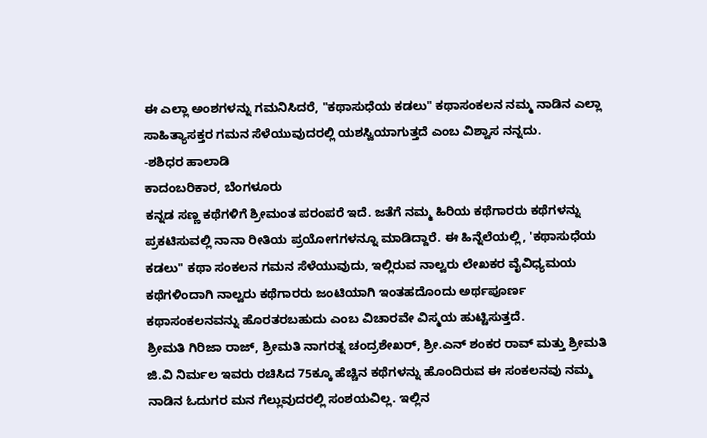ಈ ಎಲ್ಲಾ ಅಂಶಗಳನ್ನು ಗಮನಿಸಿದರೆ, "ಕಥಾಸುಧೆಯ ಕಡಲು" ಕಥಾಸಂಕಲನ ನಮ್ಮ ನಾಡಿನ ಎಲ್ಲಾ ಸಾಹಿತ್ಯಾಸಕ್ತರ ಗಮನ ಸೆಳೆಯುವುದರಲ್ಲಿ ಯಶಸ್ವಿಯಾಗುತ್ತದೆ ಎಂಬ ವಿಶ್ವಾಸ ನನ್ನದು.
-ಶಶಿಧರ ಹಾಲಾಡಿ
ಕಾದಂಬರಿಕಾರ, ಬೆಂಗಳೂರು
ಕನ್ನಡ ಸಣ್ಣ ಕಥೆಗಳಿಗೆ ಶ್ರೀಮಂತ ಪರಂಪರೆ ಇದೆ. ಜತೆಗೆ ನಮ್ಮ ಹಿರಿಯ ಕಥೆಗಾರರು ಕಥೆಗಳನ್ನು ಪ್ರಕಟಿಸುವಲ್ಲಿ ನಾನಾ ರೀತಿಯ ಪ್ರಯೋಗಗಳನ್ನೂ ಮಾಡಿದ್ದಾರೆ. ಈ ಹಿನ್ನೆಲೆಯಲ್ಲಿ, 'ಕಥಾಸುಧೆಯ ಕಡಲು" ಕಥಾ ಸಂಕಲನ ಗಮನ ಸೆಳೆಯುವುದು, ಇಲ್ಲಿರುವ ನಾಲ್ವರು ಲೇಖಕರ ವೈವಿಧ್ಯಮಯ ಕಥೆಗಳಿಂದಾಗಿ ನಾಲ್ವರು ಕಥೆಗಾರರು ಜಂಟಿಯಾಗಿ ಇಂತಹದೊಂದು ಅರ್ಥಪೂರ್ಣ ಕಥಾಸಂಕಲನವನ್ನು ಹೊರತರಬಹುದು ಎಂಬ ವಿಚಾರವೇ ವಿಸ್ಮಯ ಹುಟ್ಟಿಸುತ್ತದೆ.
ಶ್ರೀಮತಿ ಗಿರಿಜಾ ರಾಜ್, ಶ್ರೀಮತಿ ನಾಗರತ್ನ ಚಂದ್ರಶೇಖರ್, ಶ್ರೀ.ಎನ್ ಶಂಕರ ರಾವ್ ಮತ್ತು ಶ್ರೀಮತಿ ಜಿ.ವಿ ನಿರ್ಮಲ ಇವರು ರಚಿಸಿದ 75ಕ್ಕೂ ಹೆಚ್ಚಿನ ಕಥೆಗಳನ್ನು ಹೊಂದಿರುವ ಈ ಸಂಕಲನವು ನಮ್ಮ ನಾಡಿನ ಓದುಗರ ಮನ ಗೆಲ್ಲುವುದರಲ್ಲಿ ಸಂಶಯವಿಲ್ಲ. ಇಲ್ಲಿನ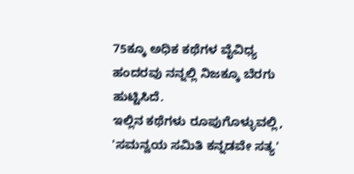75ಕ್ಕೂ ಅಧಿಕ ಕಥೆಗಳ ವೈವಿಧ್ಯ ಹಂದರವು ನನ್ನಲ್ಲಿ ನಿಜಕ್ಕೂ ಬೆರಗು ಹುಟ್ಟಿಸಿದೆ.
ಇಲ್ಲಿನ ಕಥೆಗಳು ರೂಪುಗೊಳ್ಳುವಲ್ಲಿ, 'ಸಮನ್ವಯ ಸಮಿತಿ ಕನ್ನಡವೇ ಸತ್ಯ'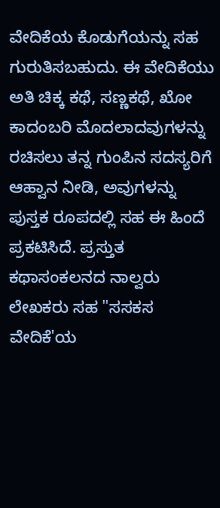ವೇದಿಕೆಯ ಕೊಡುಗೆಯನ್ನು ಸಹ ಗುರುತಿಸಬಹುದು. ಈ ವೇದಿಕೆಯು ಅತಿ ಚಿಕ್ಕ ಕಥೆ, ಸಣ್ಣಕಥೆ, ಖೋ ಕಾದಂಬರಿ ಮೊದಲಾದವುಗಳನ್ನು ರಚಿಸಲು ತನ್ನ ಗುಂಪಿನ ಸದಸ್ಯರಿಗೆ ಆಹ್ವಾನ ನೀಡಿ, ಅವುಗಳನ್ನು ಪುಸ್ತಕ ರೂಪದಲ್ಲಿ ಸಹ ಈ ಹಿಂದೆ ಪ್ರಕಟಿಸಿದೆ. ಪ್ರಸ್ತುತ ಕಥಾಸಂಕಲನದ ನಾಲ್ವರು ಲೇಖಕರು ಸಹ "ಸಸಕಸ ವೇದಿಕೆ'ಯ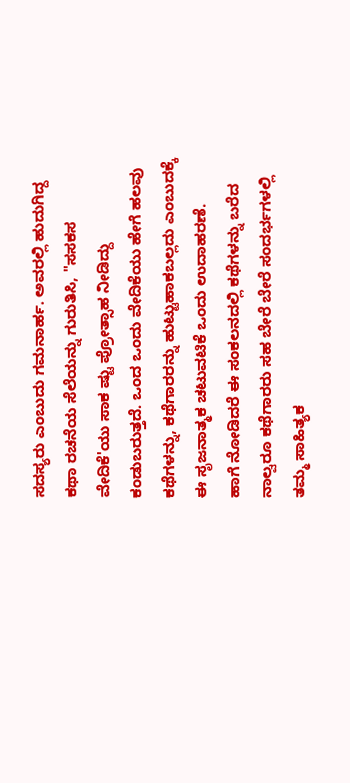ಸದಸ್ಯರು ಎಂಬುದು ಗಮನಾರ್ಹ. ಅವರಲ್ಲಿ ಹುದುಗಿದ್ದ ಕಥಾ ರಚನೆಯ ಸೆಲೆಯನ್ನು ಗುರುತಿಸಿ, "ಸಸಕಸ ವೇದಿಕೆ'ಯು ಸಾಕ ಷ್ಟು ಪ್ರೋತ್ಸಾಹ ನೀಡಿದ್ದು ಕಂಡುಬರುತ್ತದೆ. ಒಂದ ಒಂದು ವೇದಿಕೆಯು ಹೇಗೆ ಹಲವು ಕಥೆಗಳನ್ನು, ಕಥೆಗಾರರನ್ನು ಹುಟ್ಟುಹಾಕಬಲ್ಲದು ಎಂಬುದಕ್ಕೆ ಈ ಸೃಜನಾತ್ಮಕ ಚಟುವಟಿಕೆ ಒಂದು ಉದಾಹರಣೆ.
ಹಾಗೆ ನೋಡಿದರೆ ಈ ಸಂಕಲನದಲ್ಲಿ ಕಥೆಗಳನ್ನು ಬರೆದ ನಾಲ್ವರೂ ಕಥೆಗಾರರು ಸಹ ಬೇರೆ ಬೇರೆ ಸಂದರ್ಭಗಳಲ್ಲಿ ತಮ್ಮ ಸಾಹಿತ್ಯಕ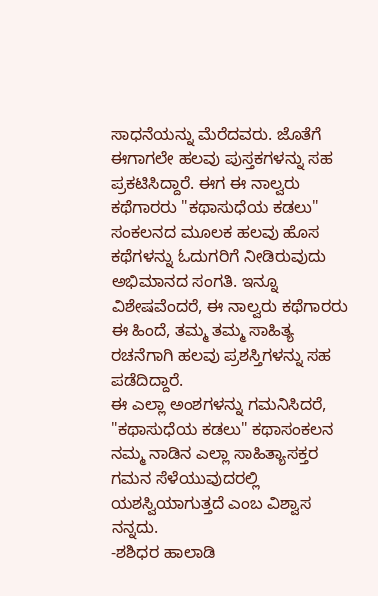ಸಾಧನೆಯನ್ನು ಮೆರೆದವರು. ಜೊತೆಗೆ ಈಗಾಗಲೇ ಹಲವು ಪುಸ್ತಕಗಳನ್ನು ಸಹ ಪ್ರಕಟಿಸಿದ್ದಾರೆ. ಈಗ ಈ ನಾಲ್ವರು ಕಥೆಗಾರರು "ಕಥಾಸುಧೆಯ ಕಡಲು" ಸಂಕಲನದ ಮೂಲಕ ಹಲವು ಹೊಸ ಕಥೆಗಳನ್ನು ಓದುಗರಿಗೆ ನೀಡಿರುವುದು ಅಭಿಮಾನದ ಸಂಗತಿ. ಇನ್ನೂ ವಿಶೇಷವೆಂದರೆ, ಈ ನಾಲ್ವರು ಕಥೆಗಾರರು ಈ ಹಿಂದೆ, ತಮ್ಮ ತಮ್ಮ ಸಾಹಿತ್ಯ ರಚನೆಗಾಗಿ ಹಲವು ಪ್ರಶಸ್ತಿಗಳನ್ನು ಸಹ ಪಡೆದಿದ್ದಾರೆ.
ಈ ಎಲ್ಲಾ ಅಂಶಗಳನ್ನು ಗಮನಿಸಿದರೆ, "ಕಥಾಸುಧೆಯ ಕಡಲು" ಕಥಾಸಂಕಲನ ನಮ್ಮ ನಾಡಿನ ಎಲ್ಲಾ ಸಾಹಿತ್ಯಾಸಕ್ತರ ಗಮನ ಸೆಳೆಯುವುದರಲ್ಲಿ ಯಶಸ್ವಿಯಾಗುತ್ತದೆ ಎಂಬ ವಿಶ್ವಾಸ ನನ್ನದು.
-ಶಶಿಧರ ಹಾಲಾಡಿ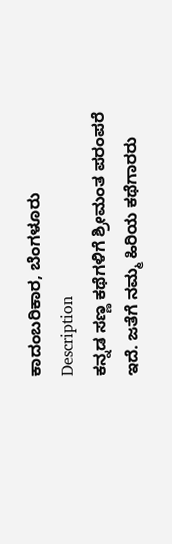ಕಾದಂಬರಿಕಾರ, ಬೆಂಗಳೂರು
Description
ಕನ್ನಡ ಸಣ್ಣ ಕಥೆಗಳಿಗೆ ಶ್ರೀಮಂತ ಪರಂಪರೆ ಇದೆ. ಜತೆಗೆ ನಮ್ಮ ಹಿರಿಯ ಕಥೆಗಾರರು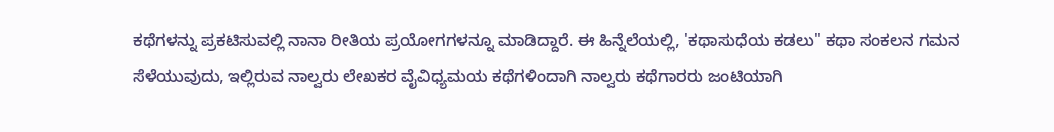ಕಥೆಗಳನ್ನು ಪ್ರಕಟಿಸುವಲ್ಲಿ ನಾನಾ ರೀತಿಯ ಪ್ರಯೋಗಗಳನ್ನೂ ಮಾಡಿದ್ದಾರೆ. ಈ ಹಿನ್ನೆಲೆಯಲ್ಲಿ, 'ಕಥಾಸುಧೆಯ ಕಡಲು" ಕಥಾ ಸಂಕಲನ ಗಮನ ಸೆಳೆಯುವುದು, ಇಲ್ಲಿರುವ ನಾಲ್ವರು ಲೇಖಕರ ವೈವಿಧ್ಯಮಯ ಕಥೆಗಳಿಂದಾಗಿ ನಾಲ್ವರು ಕಥೆಗಾರರು ಜಂಟಿಯಾಗಿ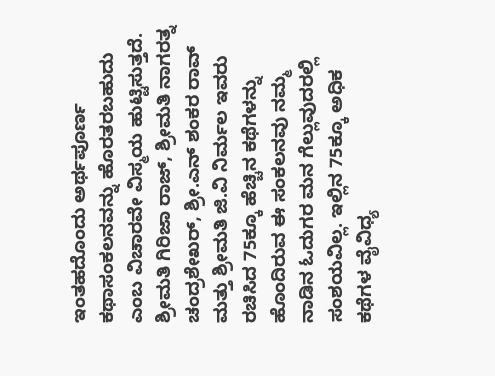ಇಂತಹದೊಂದು ಅರ್ಥಪೂರ್ಣ ಕಥಾಸಂಕಲನವನ್ನು ಹೊರತರಬಹುದು ಎಂಬ ವಿಚಾರವೇ ವಿಸ್ಮಯ ಹುಟ್ಟಿಸುತ್ತದೆ.
ಶ್ರೀಮತಿ ಗಿರಿಜಾ ರಾಜ್, ಶ್ರೀಮತಿ ನಾಗರತ್ನ ಚಂದ್ರಶೇಖರ್, ಶ್ರೀ.ಎನ್ ಶಂಕರ ರಾವ್ ಮತ್ತು ಶ್ರೀಮತಿ ಜಿ.ವಿ ನಿರ್ಮಲ ಇವರು ರಚಿಸಿದ 75ಕ್ಕೂ ಹೆಚ್ಚಿನ ಕಥೆಗಳನ್ನು ಹೊಂದಿರುವ ಈ ಸಂಕಲನವು ನಮ್ಮ ನಾಡಿನ ಓದುಗರ ಮನ ಗೆಲ್ಲುವುದರಲ್ಲಿ ಸಂಶಯವಿಲ್ಲ. ಇಲ್ಲಿನ 75ಕ್ಕೂ ಅಧಿಕ ಕಥೆಗಳ ವೈವಿಧ್ಯ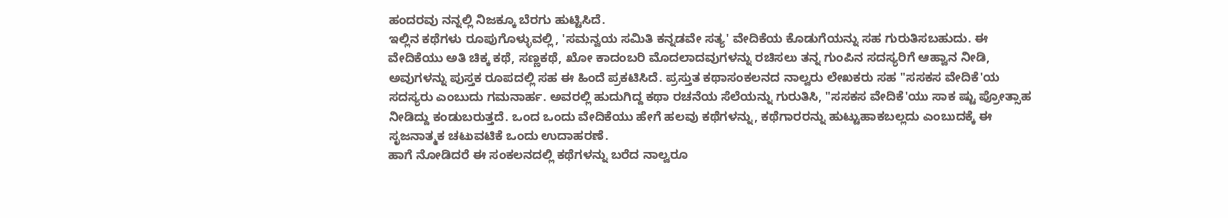ಹಂದರವು ನನ್ನಲ್ಲಿ ನಿಜಕ್ಕೂ ಬೆರಗು ಹುಟ್ಟಿಸಿದೆ.
ಇಲ್ಲಿನ ಕಥೆಗಳು ರೂಪುಗೊಳ್ಳುವಲ್ಲಿ, 'ಸಮನ್ವಯ ಸಮಿತಿ ಕನ್ನಡವೇ ಸತ್ಯ' ವೇದಿಕೆಯ ಕೊಡುಗೆಯನ್ನು ಸಹ ಗುರುತಿಸಬಹುದು. ಈ ವೇದಿಕೆಯು ಅತಿ ಚಿಕ್ಕ ಕಥೆ, ಸಣ್ಣಕಥೆ, ಖೋ ಕಾದಂಬರಿ ಮೊದಲಾದವುಗಳನ್ನು ರಚಿಸಲು ತನ್ನ ಗುಂಪಿನ ಸದಸ್ಯರಿಗೆ ಆಹ್ವಾನ ನೀಡಿ, ಅವುಗಳನ್ನು ಪುಸ್ತಕ ರೂಪದಲ್ಲಿ ಸಹ ಈ ಹಿಂದೆ ಪ್ರಕಟಿಸಿದೆ. ಪ್ರಸ್ತುತ ಕಥಾಸಂಕಲನದ ನಾಲ್ವರು ಲೇಖಕರು ಸಹ "ಸಸಕಸ ವೇದಿಕೆ'ಯ ಸದಸ್ಯರು ಎಂಬುದು ಗಮನಾರ್ಹ. ಅವರಲ್ಲಿ ಹುದುಗಿದ್ದ ಕಥಾ ರಚನೆಯ ಸೆಲೆಯನ್ನು ಗುರುತಿಸಿ, "ಸಸಕಸ ವೇದಿಕೆ'ಯು ಸಾಕ ಷ್ಟು ಪ್ರೋತ್ಸಾಹ ನೀಡಿದ್ದು ಕಂಡುಬರುತ್ತದೆ. ಒಂದ ಒಂದು ವೇದಿಕೆಯು ಹೇಗೆ ಹಲವು ಕಥೆಗಳನ್ನು, ಕಥೆಗಾರರನ್ನು ಹುಟ್ಟುಹಾಕಬಲ್ಲದು ಎಂಬುದಕ್ಕೆ ಈ ಸೃಜನಾತ್ಮಕ ಚಟುವಟಿಕೆ ಒಂದು ಉದಾಹರಣೆ.
ಹಾಗೆ ನೋಡಿದರೆ ಈ ಸಂಕಲನದಲ್ಲಿ ಕಥೆಗಳನ್ನು ಬರೆದ ನಾಲ್ವರೂ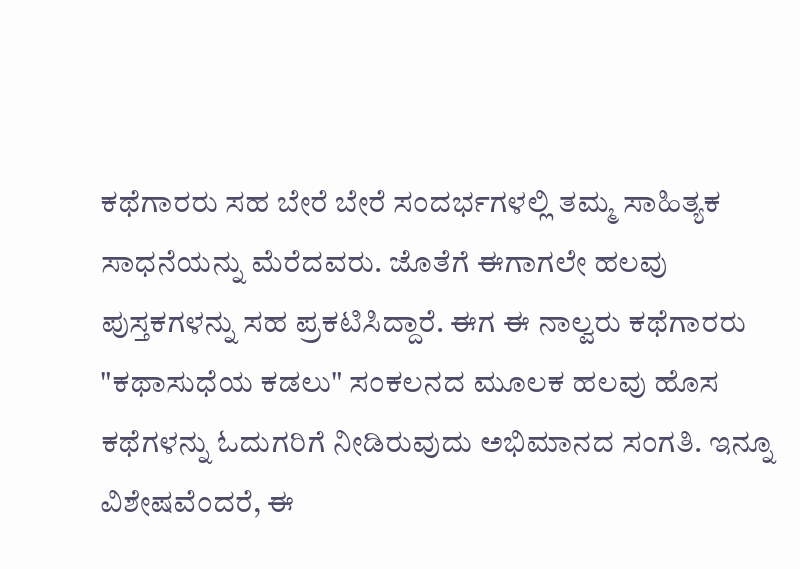ಕಥೆಗಾರರು ಸಹ ಬೇರೆ ಬೇರೆ ಸಂದರ್ಭಗಳಲ್ಲಿ ತಮ್ಮ ಸಾಹಿತ್ಯಕ ಸಾಧನೆಯನ್ನು ಮೆರೆದವರು. ಜೊತೆಗೆ ಈಗಾಗಲೇ ಹಲವು ಪುಸ್ತಕಗಳನ್ನು ಸಹ ಪ್ರಕಟಿಸಿದ್ದಾರೆ. ಈಗ ಈ ನಾಲ್ವರು ಕಥೆಗಾರರು "ಕಥಾಸುಧೆಯ ಕಡಲು" ಸಂಕಲನದ ಮೂಲಕ ಹಲವು ಹೊಸ ಕಥೆಗಳನ್ನು ಓದುಗರಿಗೆ ನೀಡಿರುವುದು ಅಭಿಮಾನದ ಸಂಗತಿ. ಇನ್ನೂ ವಿಶೇಷವೆಂದರೆ, ಈ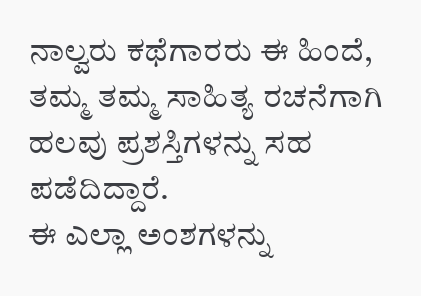ನಾಲ್ವರು ಕಥೆಗಾರರು ಈ ಹಿಂದೆ, ತಮ್ಮ ತಮ್ಮ ಸಾಹಿತ್ಯ ರಚನೆಗಾಗಿ ಹಲವು ಪ್ರಶಸ್ತಿಗಳನ್ನು ಸಹ ಪಡೆದಿದ್ದಾರೆ.
ಈ ಎಲ್ಲಾ ಅಂಶಗಳನ್ನು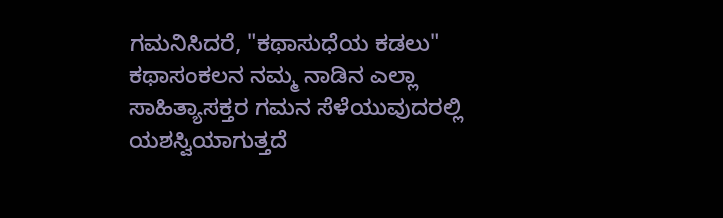ಗಮನಿಸಿದರೆ, "ಕಥಾಸುಧೆಯ ಕಡಲು" ಕಥಾಸಂಕಲನ ನಮ್ಮ ನಾಡಿನ ಎಲ್ಲಾ ಸಾಹಿತ್ಯಾಸಕ್ತರ ಗಮನ ಸೆಳೆಯುವುದರಲ್ಲಿ ಯಶಸ್ವಿಯಾಗುತ್ತದೆ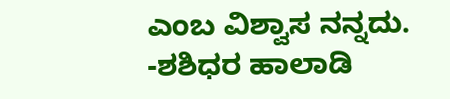ಎಂಬ ವಿಶ್ವಾಸ ನನ್ನದು.
-ಶಶಿಧರ ಹಾಲಾಡಿ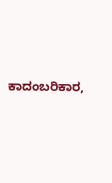ಕಾದಂಬರಿಕಾರ,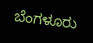ಬೆಂಗಳೂರು